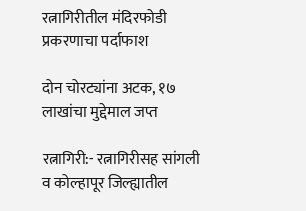रत्नागिरीतील मंदिरफोडी प्रकरणाचा पर्दाफाश

दोन चोरट्यांना अटक, १७ लाखांचा मुद्देमाल जप्त

रत्नागिरी:- रत्नागिरीसह सांगली व कोल्हापूर जिल्ह्यातील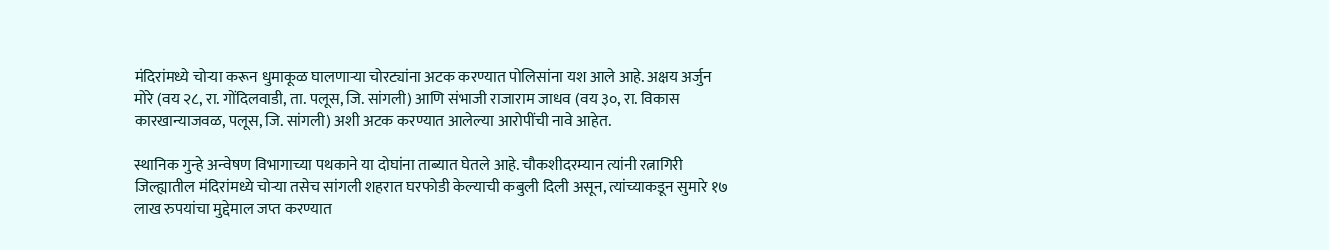मंदिरांमध्ये चोऱ्या करून धुमाकूळ घालणाऱ्या चोरट्यांना अटक करण्यात पोलिसांना यश आले आहे. अक्षय अर्जुन मोरे (वय २८, रा. गोंदिलवाडी, ता. पलूस, जि. सांगली) आणि संभाजी राजाराम जाधव (वय ३०, रा. विकास कारखान्याजवळ, पलूस, जि. सांगली) अशी अटक करण्यात आलेल्या आरोपींची नावे आहेत.

स्थानिक गुन्हे अन्वेषण विभागाच्या पथकाने या दोघांना ताब्यात घेतले आहे. चौकशीदरम्यान त्यांनी रत्नागिरी जिल्ह्यातील मंदिरांमध्ये चोऱ्या तसेच सांगली शहरात घरफोडी केल्याची कबुली दिली असून, त्यांच्याकडून सुमारे १७ लाख रुपयांचा मुद्देमाल जप्त करण्यात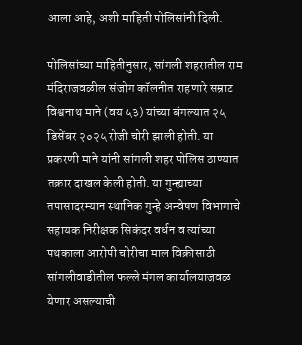आला आहे, अशी माहिती पोलिसांनी दिली.

पोलिसांच्या माहितीनुसार, सांगली शहरातील राम मंदिराजवळील संजोग कॉलनीत राहणारे सम्राट विश्वनाथ माने (वय ५३) यांच्या बंगल्यात २५ डिसेंबर २०२५ रोजी चोरी झाली होती. या प्रकरणी माने यांनी सांगली शहर पोलिस ठाण्यात तक्रार दाखल केली होती. या गुन्ह्याच्या तपासादरम्यान स्थानिक गुन्हे अन्वेषण विभागाचे सहायक निरीक्षक सिकंदर वर्धन व त्यांच्या पथकाला आरोपी चोरीचा माल विक्रीसाठी सांगलीवाडीतील फल्ले मंगल कार्यालयाजवळ येणार असल्याची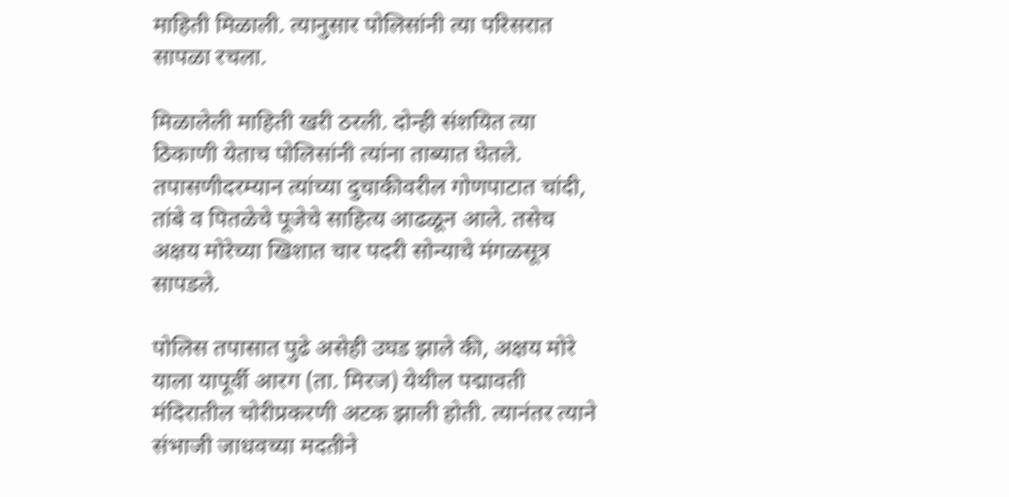माहिती मिळाली. त्यानुसार पोलिसांनी त्या परिसरात सापळा रचला.

मिळालेली माहिती खरी ठरली. दोन्ही संशयित त्या ठिकाणी येताच पोलिसांनी त्यांना ताब्यात घेतले. तपासणीदरम्यान त्यांच्या दुचाकीवरील गोणपाटात चांदी, तांबे व पितळेचे पूजेचे साहित्य आढळून आले. तसेच अक्षय मोरेच्या खिशात चार पदरी सोन्याचे मंगळसूत्र सापडले.

पोलिस तपासात पुढे असेही उघड झाले की, अक्षय मोरे याला यापूर्वी आरग (ता. मिरज) येथील पद्मावती मंदिरातील चोरीप्रकरणी अटक झाली होती. त्यानंतर त्याने संभाजी जाधवच्या मदतीने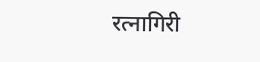रत्नागिरी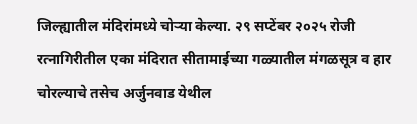जिल्ह्यातील मंदिरांमध्ये चोऱ्या केल्या. २९ सप्टेंबर २०२५ रोजी रत्नागिरीतील एका मंदिरात सीतामाईच्या गळ्यातील मंगळसूत्र व हार चोरल्याचे तसेच अर्जुनवाड येथील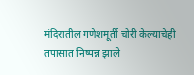मंदिरातील गणेशमूर्ती चोरी केल्याचेही तपासात निष्पन्न झाले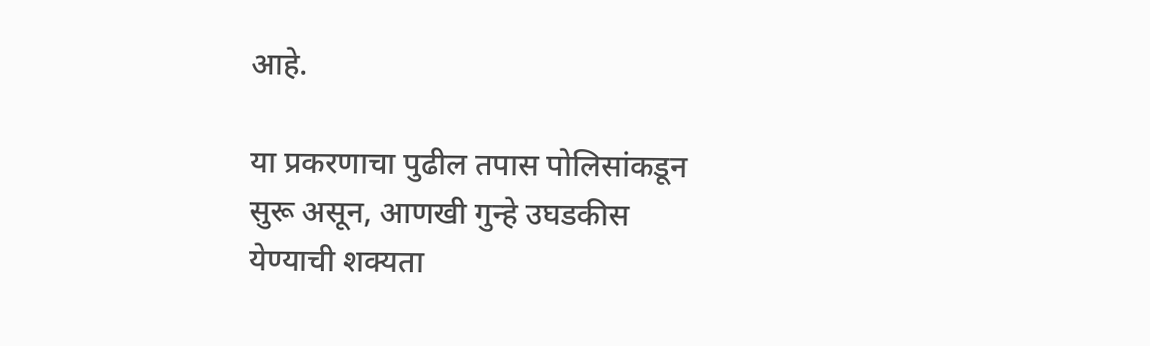आहे.

या प्रकरणाचा पुढील तपास पोलिसांकडून सुरू असून, आणखी गुन्हे उघडकीस येण्याची शक्यता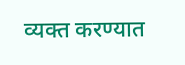व्यक्त करण्यात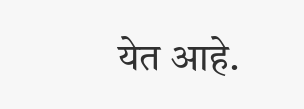येत आहे.